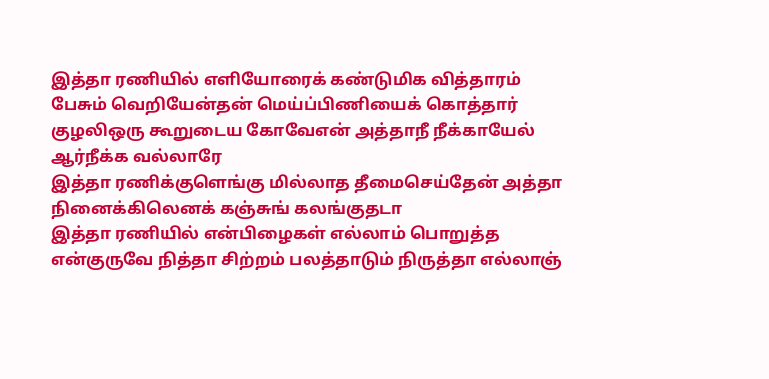இத்தா ரணியில் எளியோரைக் கண்டுமிக வித்தாரம் பேசும் வெறியேன்தன் மெய்ப்பிணியைக் கொத்தார் குழலிஒரு கூறுடைய கோவேஎன் அத்தாநீ நீக்காயேல் ஆர்நீக்க வல்லாரே
இத்தா ரணிக்குளெங்கு மில்லாத தீமைசெய்தேன் அத்தா நினைக்கிலெனக் கஞ்சுங் கலங்குதடா
இத்தா ரணியில் என்பிழைகள் எல்லாம் பொறுத்த என்குருவே நித்தா சிற்றம் பலத்தாடும் நிருத்தா எல்லாஞ்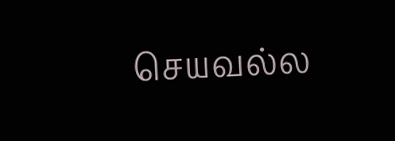செயவல்ல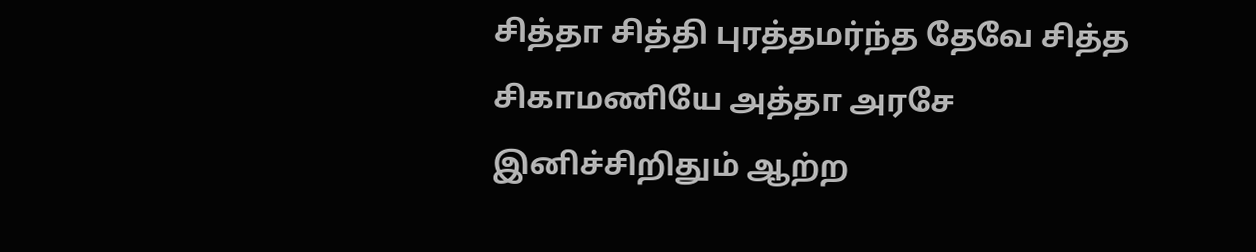சித்தா சித்தி புரத்தமர்ந்த தேவே சித்த சிகாமணியே அத்தா அரசே இனிச்சிறிதும் ஆற்ற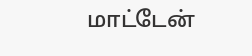மாட்டேன்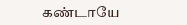கண்டாயே